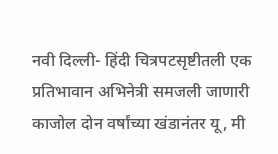नवी दिल्ली- हिंदी चित्रपटसृष्टीतली एक प्रतिभावान अभिनेत्री समजली जाणारी काजोल दोन वर्षांच्या खंडानंतर यू, मी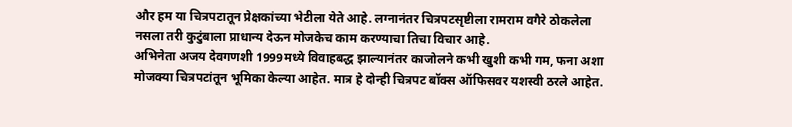और हम या चित्रपटातून प्रेक्षकांच्या भेटीला येते आहे. लग्नानंतर चित्रपटसृष्टीला रामराम वगैरे ठोकलेला नसला तरी कुटुंबाला प्राधान्य देऊन मोजकेच काम करण्याचा तिचा विचार आहे.
अभिनेता अजय देवगणशी 1999मध्ये विवाहबद्ध झाल्यानंतर काजोलने कभी खुशी कभी गम, फना अशा मोजक्या चित्रपटांतून भूमिका केल्या आहेत. मात्र हे दोन्ही चित्रपट बॉक्स ऑफिसवर यशस्वी ठरले आहेत.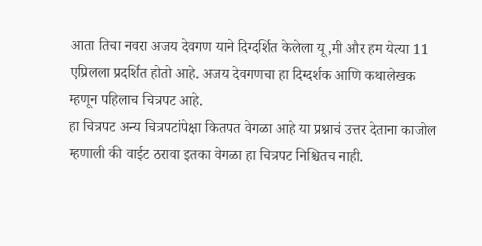आता तिचा नवरा अजय देवगण याने दिग्दर्शित केलेला यू,मी और हम येत्या 11 एप्रिलला प्रदर्शित होतो आहे. अजय देवगणचा हा दिग्दर्शक आणि कथालेखक म्हणून पहिलाच चित्रपट आहे.
हा चित्रपट अन्य चित्रपटांपेक्षा कितपत वेगळा आहे या प्रश्नाचं उत्तर देताना काजोल म्हणाली की वाईट ठरावा इतका वेगळा हा चित्रपट निश्चितच नाही.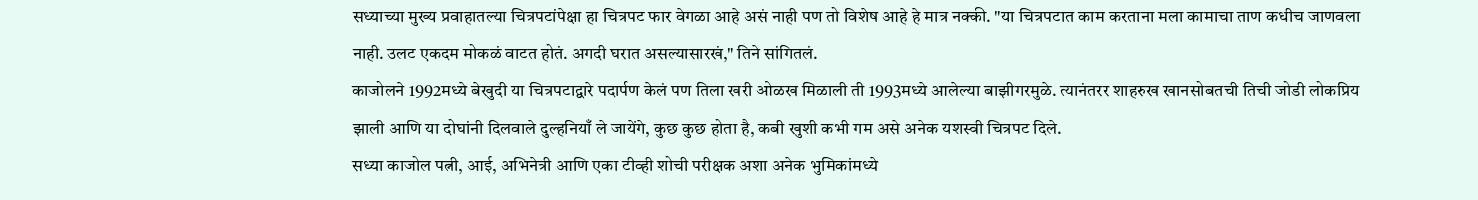सध्याच्या मुख्य प्रवाहातल्या चित्रपटांपेक्षा हा चित्रपट फार वेगळा आहे असं नाही पण तो विशेष आहे हे मात्र नक्की. "या चित्रपटात काम करताना मला कामाचा ताण कधीच जाणवला नाही. उलट एकदम मोकळं वाटत होतं. अगदी घरात असल्यासारखं," तिने सांगितलं.
काजोलने 1992मध्ये बेखुदी या चित्रपटाद्वारे पदार्पण केलं पण तिला खरी ओळख मिळाली ती 1993मध्ये आलेल्या बाझीगरमुळे. त्यानंतरर शाहरुख खानसोबतची तिची जोडी लोकप्रिय झाली आणि या दोघांनी दिलवाले दुल्हनियाँ ले जायेंगे, कुछ कुछ होता है, कबी खुशी कभी गम असे अनेक यशस्वी चित्रपट दिले.
सध्या काजोल पत्नी, आई, अभिनेत्री आणि एका टीव्ही शोची परीक्षक अशा अनेक भुमिकांमध्ये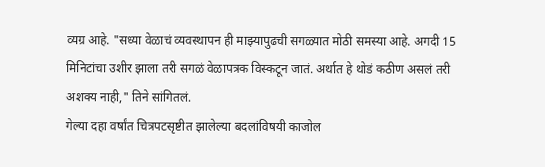व्यग्र आहे. "सध्या वेळाचं व्यवस्थापन ही माझ्यापुढची सगळ्यात मोठी समस्या आहे. अगदी 15 मिनिटांचा उशीर झाला तरी सगळं वेळापत्रक विस्कटून जातं. अर्थात हे थोडं कठीण असलं तरी अशक्य नाही," तिने सांगितलं.
गेल्या दहा वर्षांत चित्रपटसृष्टीत झालेल्या बदलांविषयी काजोल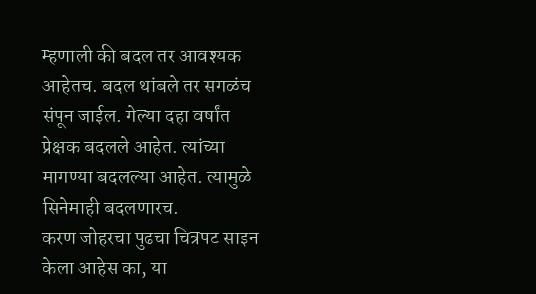म्हणाली की बदल तर आवश्यक आहेतच. बदल थांबले तर सगळंच संपून जाईल. गेल्या दहा वर्षांत प्रेक्षक बदलले आहेत. त्यांच्या मागण्या बदलल्या आहेत. त्यामुळे सिनेमाही बदलणारच.
करण जोहरचा पुढचा चित्रपट साइन केला आहेस का, या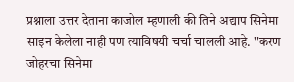प्रश्नाला उत्तर देताना काजोल म्हणाली की तिने अद्याप सिनेमा साइन केलेला नाही पण त्याविषयी चर्चा चालली आहे. "करण जोहरचा सिनेमा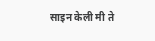साइन केली मी ते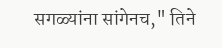सगळ्यांना सांगेनच," तिने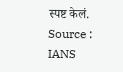स्पष्ट केलं.
Source :
IANS